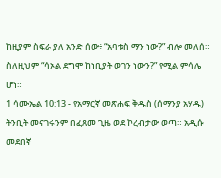ከዚያም ስፍራ ያለ አንድ ሰው፥ “አባቱስ ማን ነው?” ብሎ መለሰ። ስለዚህም “ሳኦል ደግሞ ከነቢያት ወገን ነውን?” የሚል ምሳሌ ሆነ።
1 ሳሙኤል 10:13 - የአማርኛ መጽሐፍ ቅዱስ (ሰማንያ አሃዱ) ትንቢት መናገሩንም በፈጸመ ጊዜ ወደ ኮረብታው ወጣ። አዲሱ መደበኛ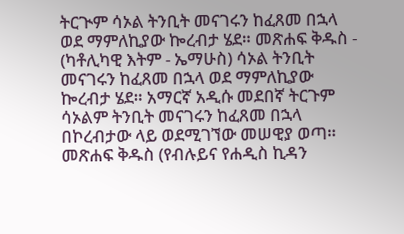ትርጒም ሳኦል ትንቢት መናገሩን ከፈጸመ በኋላ ወደ ማምለኪያው ኰረብታ ሄደ። መጽሐፍ ቅዱስ - (ካቶሊካዊ እትም - ኤማሁስ) ሳኦል ትንቢት መናገሩን ከፈጸመ በኋላ ወደ ማምለኪያው ኰረብታ ሄደ። አማርኛ አዲሱ መደበኛ ትርጉም ሳኦልም ትንቢት መናገሩን ከፈጸመ በኋላ በኮረብታው ላይ ወደሚገኘው መሠዊያ ወጣ። መጽሐፍ ቅዱስ (የብሉይና የሐዲስ ኪዳን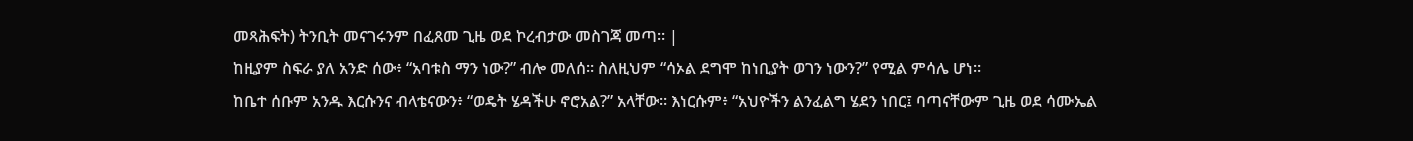መጻሕፍት) ትንቢት መናገሩንም በፈጸመ ጊዜ ወደ ኮረብታው መስገጃ መጣ። |
ከዚያም ስፍራ ያለ አንድ ሰው፥ “አባቱስ ማን ነው?” ብሎ መለሰ። ስለዚህም “ሳኦል ደግሞ ከነቢያት ወገን ነውን?” የሚል ምሳሌ ሆነ።
ከቤተ ሰቡም አንዱ እርሱንና ብላቴናውን፥ “ወዴት ሄዳችሁ ኖሮአል?” አላቸው። እነርሱም፥ “አህዮችን ልንፈልግ ሄደን ነበር፤ ባጣናቸውም ጊዜ ወደ ሳሙኤል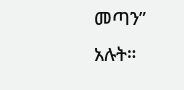መጣን” አሉት።